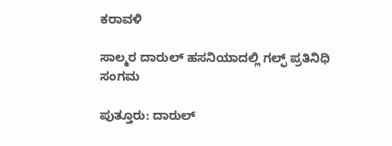ಕರಾವಳಿ

ಸಾಲ್ಮರ ದಾರುಲ್ ಹಸನಿಯಾದಲ್ಲಿ ಗಲ್ಫ್ ಪ್ರತಿನಿಧಿ ಸಂಗಮ

ಪುತ್ತೂರು: ದಾರುಲ್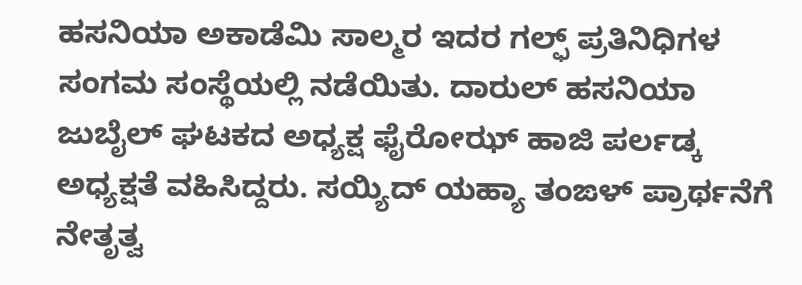ಹಸನಿಯಾ ಅಕಾಡೆಮಿ ಸಾಲ್ಮರ ಇದರ ಗಲ್ಫ್ ಪ್ರತಿನಿಧಿಗಳ ಸಂಗಮ ಸಂಸ್ಥೆಯಲ್ಲಿ ನಡೆಯಿತು. ದಾರುಲ್ ಹಸನಿಯಾ ಜುಬೈಲ್ ಘಟಕದ ಅಧ್ಯಕ್ಷ ಫೈರೋಝ್ ಹಾಜಿ ಪರ್ಲಡ್ಕ ಅಧ್ಯಕ್ಷತೆ ವಹಿಸಿದ್ದರು. ಸಯ್ಯಿದ್ ಯಹ್ಯಾ ತಂಙಳ್ ಪ್ರಾರ್ಥನೆಗೆ ನೇತೃತ್ವ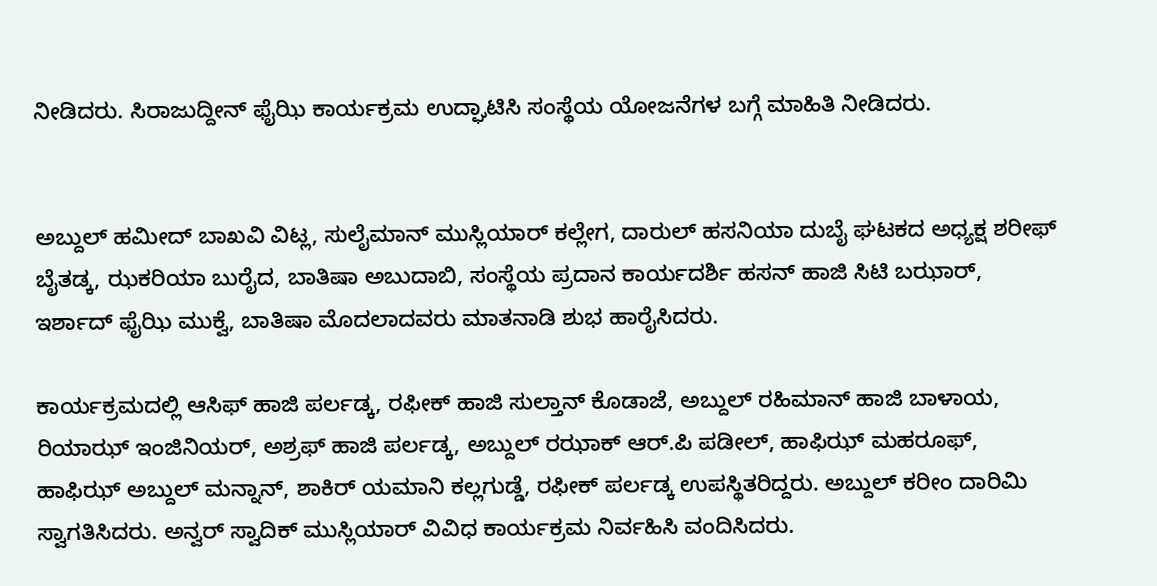ನೀಡಿದರು. ಸಿರಾಜುದ್ದೀನ್ ಫೈಝಿ ಕಾರ್ಯಕ್ರಮ ಉದ್ಘಾಟಿಸಿ ಸಂಸ್ಥೆಯ ಯೋಜನೆಗಳ ಬಗ್ಗೆ ಮಾಹಿತಿ ನೀಡಿದರು.


ಅಬ್ದುಲ್ ಹಮೀದ್ ಬಾಖವಿ ವಿಟ್ಲ, ಸುಲೈಮಾನ್ ಮುಸ್ಲಿಯಾರ್ ಕಲ್ಲೇಗ, ದಾರುಲ್ ಹಸನಿಯಾ ದುಬೈ ಘಟಕದ ಅಧ್ಯಕ್ಷ ಶರೀಫ್ ಬೈತಡ್ಕ, ಝಕರಿಯಾ ಬುರೈದ, ಬಾತಿಷಾ ಅಬುದಾಬಿ, ಸಂಸ್ಥೆಯ ಪ್ರದಾನ ಕಾರ್ಯದರ್ಶಿ ಹಸನ್ ಹಾಜಿ ಸಿಟಿ ಬಝಾರ್, ಇರ್ಶಾದ್ ಫೈಝಿ ಮುಕ್ವೆ, ಬಾತಿಷಾ ಮೊದಲಾದವರು ಮಾತನಾಡಿ ಶುಭ ಹಾರೈಸಿದರು.

ಕಾರ್ಯಕ್ರಮದಲ್ಲಿ ಆಸಿಫ್ ಹಾಜಿ ಪರ್ಲಡ್ಕ, ರಫೀಕ್ ಹಾಜಿ ಸುಲ್ತಾನ್ ಕೊಡಾಜೆ, ಅಬ್ದುಲ್ ರಹಿಮಾನ್ ಹಾಜಿ ಬಾಳಾಯ, ರಿಯಾಝ್ ಇಂಜಿನಿಯರ್, ಅಶ್ರಫ್ ಹಾಜಿ ಪರ್ಲಡ್ಕ, ಅಬ್ದುಲ್ ರಝಾಕ್ ಆರ್.ಪಿ ಪಡೀಲ್, ಹಾಫಿಝ್ ಮಹರೂಫ್, ಹಾಫಿಝ್ ಅಬ್ದುಲ್ ಮನ್ನಾನ್, ಶಾಕಿರ್ ಯಮಾನಿ ಕಲ್ಲಗುಡ್ಡೆ, ರಫೀಕ್ ಪರ್ಲಡ್ಕ ಉಪಸ್ಥಿತರಿದ್ದರು. ಅಬ್ದುಲ್ ಕರೀಂ ದಾರಿಮಿ ಸ್ವಾಗತಿಸಿದರು. ಅನ್ವರ್ ಸ್ವಾದಿಕ್ ಮುಸ್ಲಿಯಾರ್ ವಿವಿಧ ಕಾರ್ಯಕ್ರಮ ನಿರ್ವಹಿಸಿ ವಂದಿಸಿದರು.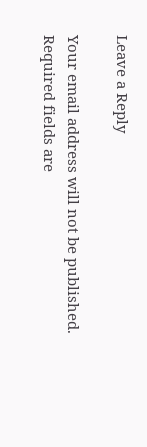Leave a Reply

Your email address will not be published. Required fields are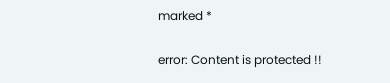marked *

error: Content is protected !!